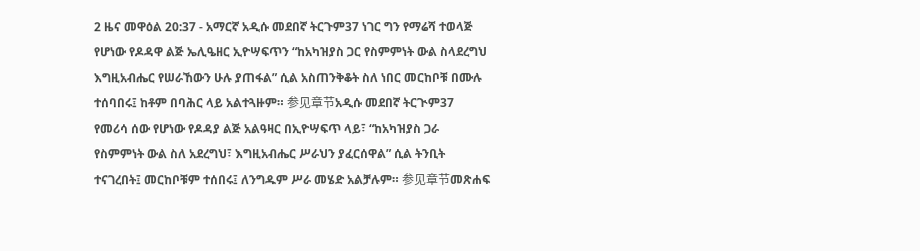2 ዜና መዋዕል 20:37 - አማርኛ አዲሱ መደበኛ ትርጉም37 ነገር ግን የማሬሻ ተወላጅ የሆነው የዶዳዋ ልጅ ኤሊዔዘር ኢዮሣፍጥን “ከአካዝያስ ጋር የስምምነት ውል ስላደረግህ እግዚአብሔር የሠራኸውን ሁሉ ያጠፋል” ሲል አስጠንቅቆት ስለ ነበር መርከቦቹ በሙሉ ተሰባበሩ፤ ከቶም በባሕር ላይ አልተጓዙም። 参见章节አዲሱ መደበኛ ትርጒም37 የመሪሳ ሰው የሆነው የዶዳያ ልጅ አልዓዛር በኢዮሣፍጥ ላይ፣ “ከአካዝያስ ጋራ የስምምነት ውል ስለ አደረግህ፣ እግዚአብሔር ሥራህን ያፈርሰዋል” ሲል ትንቢት ተናገረበት፤ መርከቦቹም ተሰበሩ፤ ለንግዱም ሥራ መሄድ አልቻሉም። 参见章节መጽሐፍ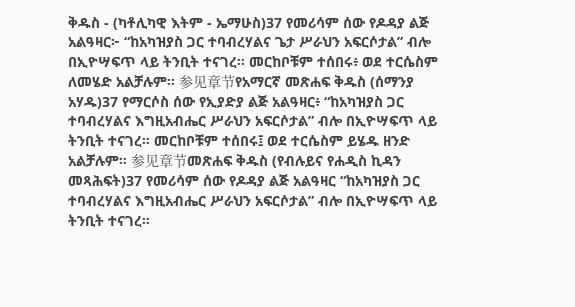ቅዱስ - (ካቶሊካዊ እትም - ኤማሁስ)37 የመሪሳም ሰው የዶዳያ ልጅ አልዓዛር፦ “ከአካዝያስ ጋር ተባብረሃልና ጌታ ሥራህን አፍርሶታል” ብሎ በኢዮሣፍጥ ላይ ትንቢት ተናገረ። መርከቦቹም ተሰበሩ፥ ወደ ተርሴስም ለመሄድ አልቻሉም። 参见章节የአማርኛ መጽሐፍ ቅዱስ (ሰማንያ አሃዱ)37 የማርሶስ ሰው የኢያድያ ልጅ አልዓዛር፥ “ከአካዝያስ ጋር ተባብረሃልና እግዚአብሔር ሥራህን አፍርሶታል” ብሎ በኢዮሣፍጥ ላይ ትንቢት ተናገረ። መርከቦቹም ተሰበሩ፤ ወደ ተርሴስም ይሄዱ ዘንድ አልቻሉም። 参见章节መጽሐፍ ቅዱስ (የብሉይና የሐዲስ ኪዳን መጻሕፍት)37 የመሪሳም ሰው የዶዳያ ልጅ አልዓዛር “ከአካዝያስ ጋር ተባብረሃልና እግዚአብሔር ሥራህን አፍርሶታል” ብሎ በኢዮሣፍጥ ላይ ትንቢት ተናገረ።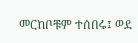መርከቦቹም ተሰበሩ፤ ወደ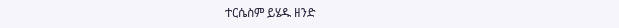ተርሴስም ይሄዱ ዘንድ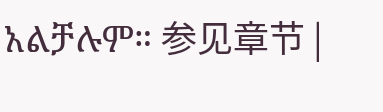አልቻሉም። 参见章节 |